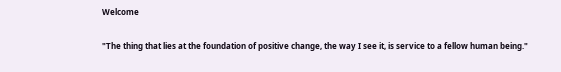Welcome

"The thing that lies at the foundation of positive change, the way I see it, is service to a fellow human being."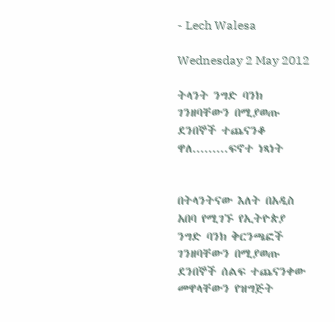- Lech Walesa

Wednesday 2 May 2012

ትላንት ንግድ ባንክ ገንዘባቸውን በሚያወጡ ደንበኞች ተጨናንቆ ዋለ.........ፍኖተ ነጻነት


በትላንትናው እለት በአዲስ አበባ የሚገኙ የኢትዮጵያ ንግድ ባንክ ቅርንጫፎች ገንዘባቸውን በሚያወጡ ደንበኞች ሰልፍ ተጨናንቀው መዋላቸውን የዝግጅት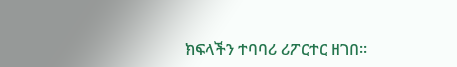ክፍላችን ተባባሪ ሪፖርተር ዘገበ፡፡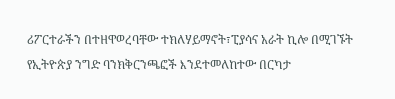ሪፖርተራችን በተዘዋወረባቸው ተክለሃይማኖት፣ፒያሳና አራት ኪሎ በሚገኙት የኢትዮጵያ ንግድ ባንክቅርንጫፎች እንደተመለከተው በርካታ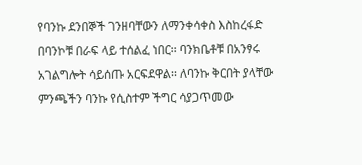የባንኩ ደንበኞች ገንዘባቸውን ለማንቀሳቀስ እስከረፋድ በባንኮቹ በራፍ ላይ ተሰልፈ ነበር፡፡ ባንክቤቶቹ በአንፃሩ አገልግሎት ሳይሰጡ አርፍደዋል፡፡ ለባንኩ ቅርበት ያላቸው ምንጫችን ባንኩ የሲስተም ችግር ሳያጋጥመው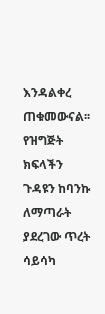እንዳልቀረ ጠቁመውናል፡፡ የዝግጅት ክፍላችን ጉዳዩን ከባንኩ ለማጣራት ያደረገው ጥረት ሳይሳካ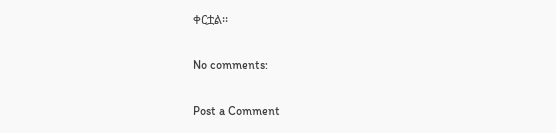ቀርቷል፡፡

No comments:

Post a Comment